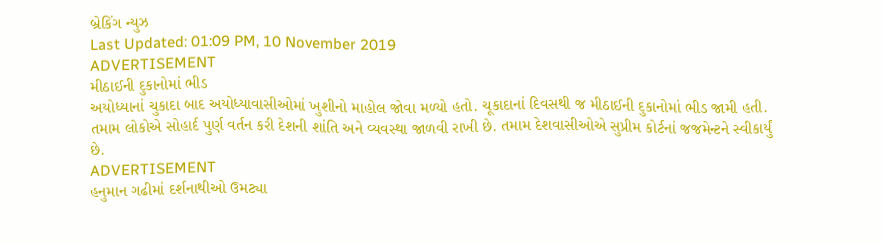બ્રેકિંગ ન્યુઝ
Last Updated: 01:09 PM, 10 November 2019
ADVERTISEMENT
મીઠાઈની દુકાનોમાં ભીડ
અયોધ્યાનાં ચુકાદા બાદ અયોધ્યાવાસીઓમાં ખુશીનો માહોલ જોવા મળ્યો હતો. ચૂકાદાનાં દિવસથી જ મીઠાઈની દુકાનોમાં ભીડ જામી હતી. તમામ લોકોએ સોહાર્દ પુર્ણ વર્તન કરી દેશની શાંતિ અને વ્યવસ્થા જાળવી રાખી છે. તમામ દેશવાસીઓએ સુપ્રીમ કોર્ટનાં જજમેન્ટને સ્વીકાર્યું છે.
ADVERTISEMENT
હનુમાન ગઢીમાં દર્શનાથીઓ ઉમટ્યા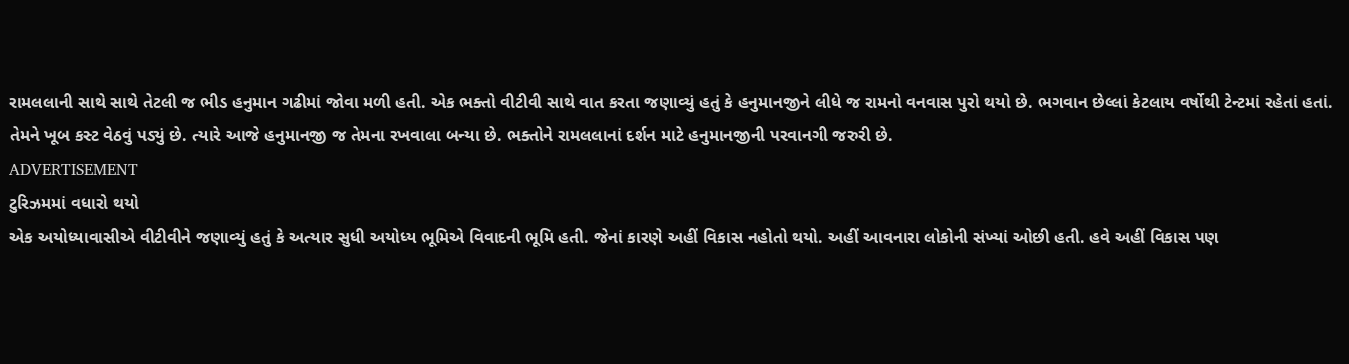રામલલાની સાથે સાથે તેટલી જ ભીડ હનુમાન ગઢીમાં જોવા મળી હતી. એક ભક્તો વીટીવી સાથે વાત કરતા જણાવ્યું હતું કે હનુમાનજીને લીધે જ રામનો વનવાસ પુરો થયો છે. ભગવાન છેલ્લાં કેટલાય વર્ષોથી ટેન્ટમાં રહેતાં હતાં. તેમને ખૂબ કસ્ટ વેઠવું પડ્યું છે. ત્યારે આજે હનુમાનજી જ તેમના રખવાલા બન્યા છે. ભક્તોને રામલલાનાં દર્શન માટે હનુમાનજીની પરવાનગી જરુરી છે.
ADVERTISEMENT
ટુરિઝમમાં વધારો થયો
એક અયોધ્યાવાસીએ વીટીવીને જણાવ્યું હતું કે અત્યાર સુધી અયોધ્ય ભૂમિએ વિવાદની ભૂમિ હતી. જેનાં કારણે અહીં વિકાસ નહોતો થયો. અહીં આવનારા લોકોની સંખ્યાં ઓછી હતી. હવે અહીં વિકાસ પણ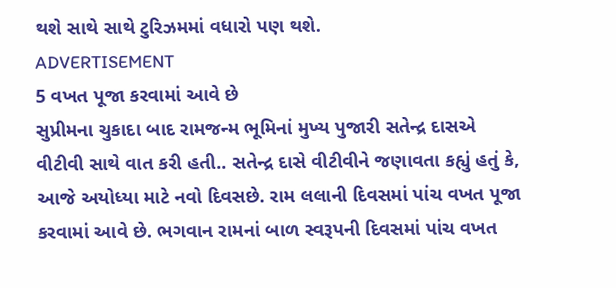થશે સાથે સાથે ટુરિઝમમાં વધારો પણ થશે.
ADVERTISEMENT
5 વખત પૂજા કરવામાં આવે છે
સુપ્રીમના ચુકાદા બાદ રામજન્મ ભૂમિનાં મુખ્ય પુજારી સતેન્દ્ર દાસએ વીટીવી સાથે વાત કરી હતી.. સતેન્દ્ર દાસે વીટીવીને જણાવતા કહ્યું હતું કે, આજે અયોધ્યા માટે નવો દિવસછે. રામ લલાની દિવસમાં પાંચ વખત પૂજા કરવામાં આવે છે. ભગવાન રામનાં બાળ સ્વરૂપની દિવસમાં પાંચ વખત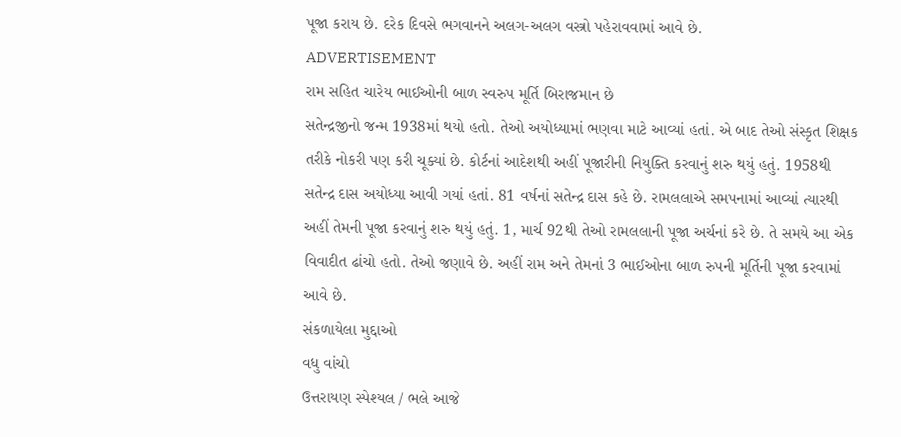પૂજા કરાય છે. દરેક દિવસે ભગવાનને અલગ-અલગ વસ્ત્રો પહેરાવવામાં આવે છે.
ADVERTISEMENT
રામ સહિત ચારેય ભાઈઓની બાળ સ્વરુપ મૂર્તિ બિરાજમાન છે
સતેન્દ્રજીનો જન્મ 1938માં થયો હતો. તેઓ અયોધ્યામાં ભણવા માટે આવ્યાં હતાં. એ બાદ તેઓ સંસ્કૃત શિક્ષક તરીકે નોકરી પણ કરી ચૂક્યાં છે. કોર્ટનાં આદેશથી અહીં પૂજારીની નિયુક્તિ કરવાનું શરુ થયું હતું. 1958થી સતેન્દ્ર દાસ અયોધ્યા આવી ગયાં હતાં. 81 વર્ષનાં સતેન્દ્ર દાસ કહે છે. રામલલાએ સમપનામાં આવ્યાં ત્યારથી અહીં તેમની પૂજા કરવાનું શરુ થયું હતું. 1, માર્ચ 92થી તેઓ રામલલાની પૂજા અર્ચનાં કરે છે. તે સમયે આ એક વિવાદીત ઢાંચો હતો. તેઓ જણાવે છે. અહીં રામ અને તેમનાં 3 ભાઈઓના બાળ રુપની મૂર્તિની પૂજા કરવામાં આવે છે.
સંકળાયેલા મુદ્દાઓ
વધુ વાંચો
ઉત્તરાયણ સ્પેશ્યલ / ભલે આજે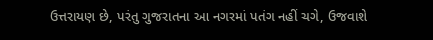ઉત્તરાયણ છે, પરંતુ ગુજરાતના આ નગરમાં પતંગ નહીં ચગે, ઉજવાશે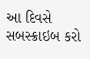આ દિવસે
સબસ્ક્રાઇબ કરો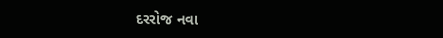દરરોજ નવા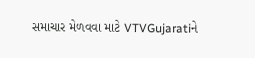સમાચાર મેળવવા માટે VTVGujaratiને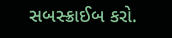સબસ્ક્રાઈબ કરો.